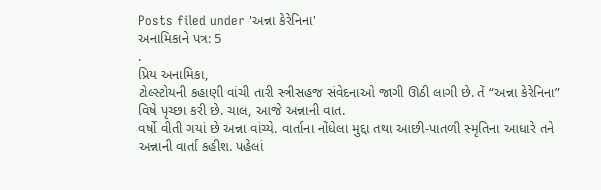Posts filed under 'અન્ના કેરેનિના'
અનામિકાને પત્ર: 5
.
પ્રિય અનામિકા,
ટોલ્સ્ટોયની કહાણી વાંચી તારી સ્ત્રીસહજ સંવેદનાઓ જાગી ઊઠી લાગી છે. તેં “અન્ના કેરેનિના” વિષે પૃચ્છા કરી છે. ચાલ, આજે અન્નાની વાત.
વર્ષો વીતી ગયાં છે અન્ના વાંચ્યે. વાર્તાના નોંધેલા મુદ્દા તથા આછી-પાતળી સ્મૃતિના આધારે તને અન્નાની વાર્તા કહીશ. પહેલાં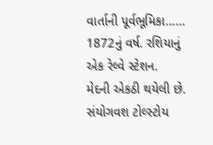વાર્તાની પૂર્વભૂમિકા……
1872નું વર્ષ. રશિયાનું એક રેલ્વે સ્ટેશન.
મેદની એકઠી થયેલી છે. સંયોગવશ ટોલ્સ્ટોય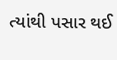ત્યાંથી પસાર થઈ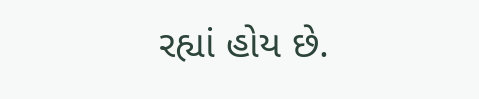રહ્યાં હોય છે.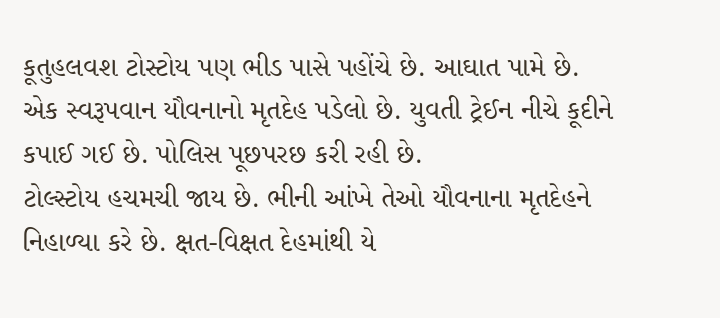કૂતુહલવશ ટોસ્ટોય પણ ભીડ પાસે પહોંચે છે. આઘાત પામે છે. એક સ્વરૂપવાન યૌવનાનો મૃતદેહ પડેલો છે. યુવતી ટ્રેઈન નીચે કૂદીને કપાઈ ગઈ છે. પોલિસ પૂછપરછ કરી રહી છે.
ટોલ્સ્ટોય હચમચી જાય છે. ભીની આંખે તેઓ યૌવનાના મૃતદેહને નિહાળ્યા કરે છે. ક્ષત-વિક્ષત દેહમાંથી યે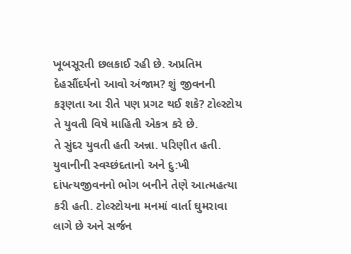ખૂબસૂરતી છલકાઈ રહી છે. અપ્રતિમ દેહસૌંદર્યનો આવો અંજામ? શું જીવનની કરૂણતા આ રીતે પણ પ્રગટ થઈ શકે? ટોલ્સ્ટોય તે યુવતી વિષે માહિતી એકત્ર કરે છે.
તે સુંદર યુવતી હતી અન્ના. પરિણીત હતી. યુવાનીની સ્વચ્છંદતાનો અને દુ:ખી દાંપત્યજીવનનો ભોગ બનીને તેણે આત્મહત્યા કરી હતી. ટોલ્સ્ટોયના મનમાં વાર્તા ઘુમરાવા લાગે છે અને સર્જન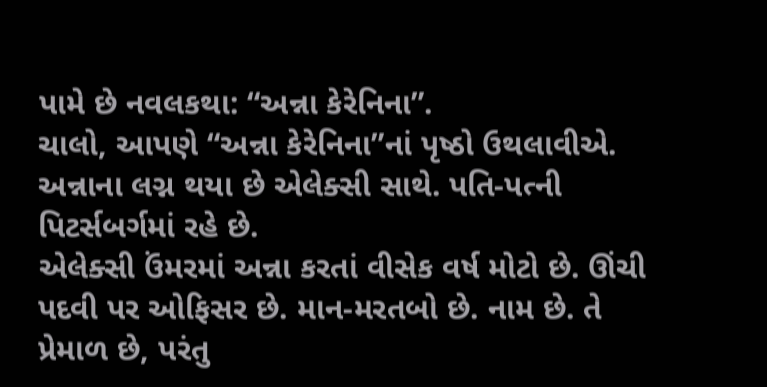પામે છે નવલકથા: “અન્ના કેરેનિના”.
ચાલો, આપણે “અન્ના કેરેનિના”નાં પૃષ્ઠો ઉથલાવીએ.
અન્નાના લગ્ન થયા છે એલેક્સી સાથે. પતિ-પત્ની પિટર્સબર્ગમાં રહે છે.
એલેક્સી ઉંમરમાં અન્ના કરતાં વીસેક વર્ષ મોટો છે. ઊંચી પદવી પર ઓફિસર છે. માન-મરતબો છે. નામ છે. તે પ્રેમાળ છે, પરંતુ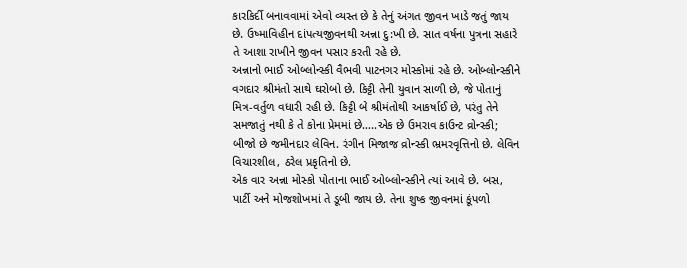કારકિર્દી બનાવવામાં એવો વ્યસ્ત છે કે તેનું અંગત જીવન ખાડે જતું જાય છે. ઉષ્માવિહીન દાંપત્યજીવનથી અન્ના દુ:ખી છે. સાત વર્ષના પુત્રના સહારે તે આશા રાખીને જીવન પસાર કરતી રહે છે.
અન્નાનો ભાઈ ઓબ્લોન્સ્કી વૈભવી પાટનગર મોસ્કોમાં રહે છે. ઓબ્લોન્સ્કીને વગદાર શ્રીમંતો સાથે ઘરોબો છે. કિટ્ટી તેની યુવાન સાળી છે, જે પોતાનું મિત્ર-વર્તુળ વધારી રહી છે. કિટ્ટી બે શ્રીમંતોથી આકર્ષાઈ છે, પરંતુ તેને સમજાતું નથી કે તે કોના પ્રેમમાં છે…..એક છે ઉમરાવ કાઉન્ટ વ્રોન્સ્કી; બીજો છે જમીનદાર લેવિન. રંગીન મિજાજ વ્રોન્સ્કી ભ્રમરવૃત્તિનો છે. લેવિન વિચારશીલ, ઠરેલ પ્રકૃતિનો છે.
એક વાર અન્ના મોસ્કો પોતાના ભાઈ ઓબ્લોન્સ્કીને ત્યાં આવે છે. બસ, પાર્ટી અને મોજશોખમાં તે ડૂબી જાય છે. તેના શુષ્ક જીવનમાં કૂંપળો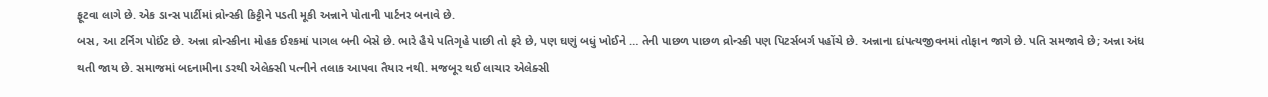ફૂટવા લાગે છે. એક ડાન્સ પાર્ટીમાં વ્રોન્સ્કી કિટ્ટીને પડતી મૂકી અન્નાને પોતાની પાર્ટનર બનાવે છે.
બસ, આ ટર્નિગ પોઈંટ છે. અન્ના વ્રોન્સ્કીના મોહક ઈશ્કમાં પાગલ બની બેસે છે. ભારે હૈયે પતિગૃહે પાછી તો ફરે છે, પણ ઘણું બધું ખોઈને … તેની પાછળ પાછળ વ્રોન્સ્કી પણ પિટર્સબર્ગ પહોંચે છે. અન્નાના દાંપત્યજીવનમાં તોફાન જાગે છે. પતિ સમજાવે છે; અન્ના અંધ થતી જાય છે. સમાજમાં બદનામીના ડરથી એલેક્સી પત્નીને તલાક આપવા તૈયાર નથી. મજબૂર થઈ લાચાર એલેક્સી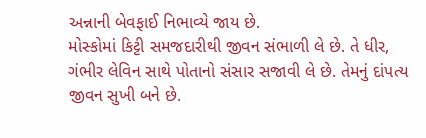અન્નાની બેવફાઈ નિભાવ્યે જાય છે.
મોસ્કોમાં કિટ્ટી સમજદારીથી જીવન સંભાળી લે છે. તે ધીર, ગંભીર લેવિન સાથે પોતાનો સંસાર સજાવી લે છે. તેમનું દાંપત્ય જીવન સુખી બને છે.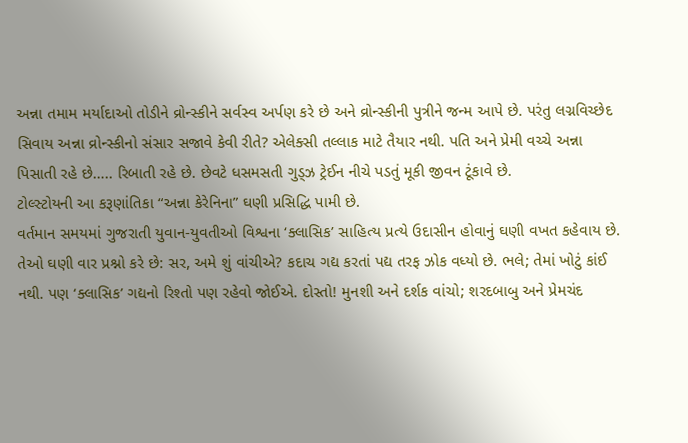અન્ના તમામ મર્યાદાઓ તોડીને વ્રોન્સ્કીને સર્વસ્વ અર્પણ કરે છે અને વ્રોન્સ્કીની પુત્રીને જન્મ આપે છે. પરંતુ લગ્નવિચ્છેદ સિવાય અન્ના વ્રોન્સ્કીનો સંસાર સજાવે કેવી રીતે? એલેક્સી તલ્લાક માટે તૈયાર નથી. પતિ અને પ્રેમી વચ્ચે અન્ના પિસાતી રહે છે….. રિબાતી રહે છે. છેવટે ધસમસતી ગુડ્ઝ ટ્રેઈન નીચે પડતું મૂકી જીવન ટૂંકાવે છે.
ટોલ્સ્ટોયની આ કરૂણાંતિકા “અન્ના કેરેનિના” ઘણી પ્રસિદ્ધિ પામી છે.
વર્તમાન સમયમાં ગુજરાતી યુવાન-યુવતીઓ વિશ્વના ‘ક્લાસિક’ સાહિત્ય પ્રત્યે ઉદાસીન હોવાનું ઘણી વખત કહેવાય છે. તેઓ ઘણી વાર પ્રશ્નો કરે છે: સર, અમે શું વાંચીએ? કદાચ ગદ્ય કરતાં પદ્ય તરફ ઝોક વધ્યો છે. ભલે; તેમાં ખોટું કાંઈ નથી. પણ ‘ક્લાસિક’ ગદ્યનો રિશ્તો પણ રહેવો જોઈએ. દોસ્તો! મુનશી અને દર્શક વાંચો; શરદબાબુ અને પ્રેમચંદ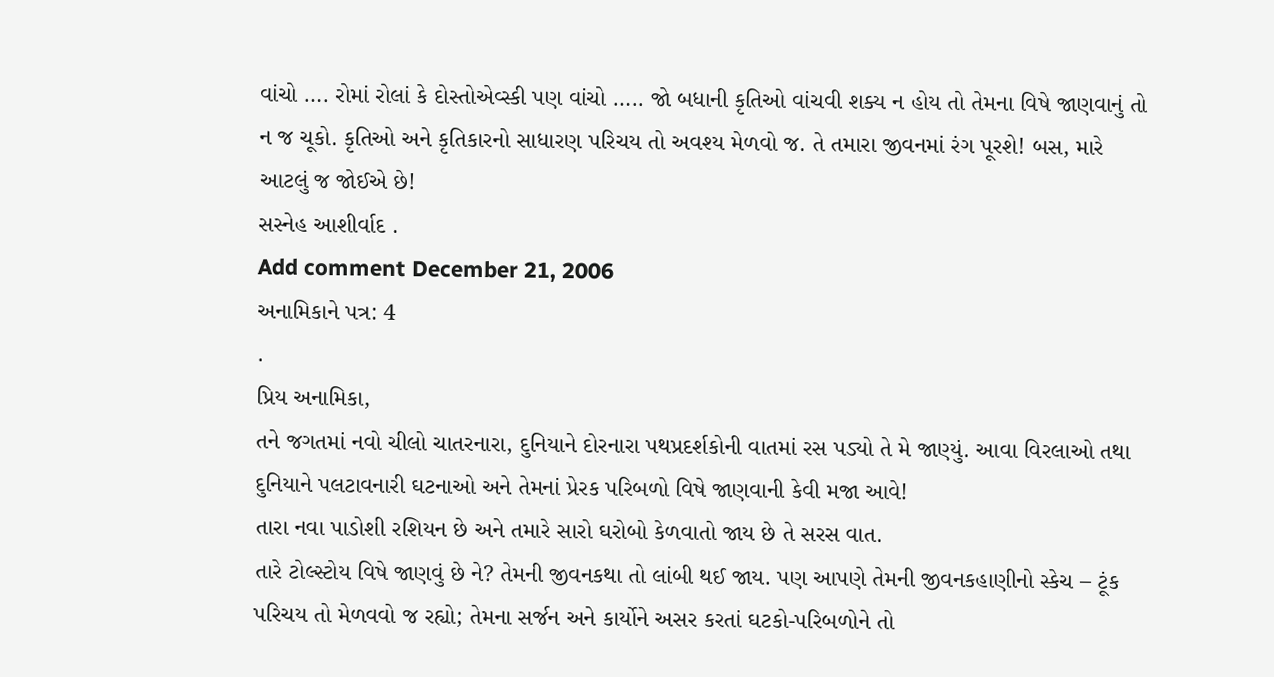વાંચો …. રોમાં રોલાં કે દોસ્તોએવ્સ્કી પણ વાંચો ….. જો બધાની કૃતિઓ વાંચવી શક્ય ન હોય તો તેમના વિષે જાણવાનું તો ન જ ચૂકો. કૃતિઓ અને કૃતિકારનો સાધારણ પરિચય તો અવશ્ય મેળવો જ. તે તમારા જીવનમાં રંગ પૂરશે! બસ, મારે આટલું જ જોઈએ છે!
સસ્નેહ આશીર્વાદ .
Add comment December 21, 2006
અનામિકાને પત્ર: 4
.
પ્રિય અનામિકા,
તને જગતમાં નવો ચીલો ચાતરનારા, દુનિયાને દોરનારા પથપ્રદર્શકોની વાતમાં રસ પડ્યો તે મે જાણ્યું. આવા વિરલાઓ તથા દુનિયાને પલટાવનારી ઘટનાઓ અને તેમનાં પ્રેરક પરિબળો વિષે જાણવાની કેવી મજા આવે!
તારા નવા પાડોશી રશિયન છે અને તમારે સારો ઘરોબો કેળવાતો જાય છે તે સરસ વાત.
તારે ટોલ્સ્ટોય વિષે જાણવું છે ને? તેમની જીવનકથા તો લાંબી થઈ જાય. પણ આપણે તેમની જીવનકહાણીનો સ્કેચ – ટૂંક પરિચય તો મેળવવો જ રહ્યો; તેમના સર્જન અને કાર્યોને અસર કરતાં ઘટકો-પરિબળોને તો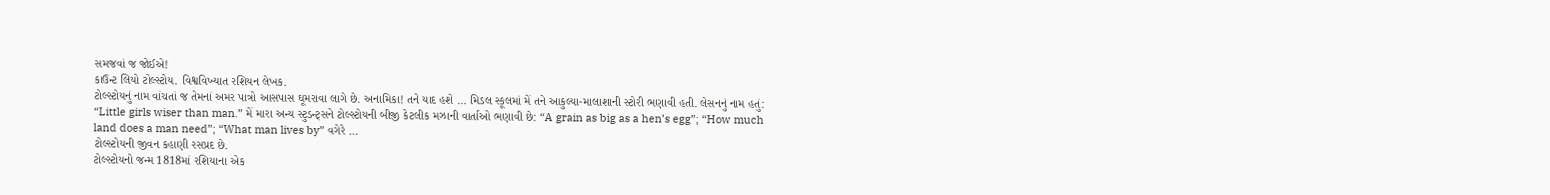સમજવાં જ જોઈએ!
કાઉન્ટ લિયો ટોલ્સ્ટોય. વિશ્વવિખ્યાત રશિયન લેખક.
ટોલ્સ્ટોયનું નામ વાંચતાં જ તેમનાં અમર પાત્રો આસપાસ ઘૂમરાવા લાગે છે. અનામિકા! તને યાદ હશે … મિડલ સ્કૂલમાં મેં તને આકુલ્યા-માલાશાની સ્ટોરી ભણાવી હતી. લેસનનું નામ હતું: “Little girls wiser than man.” મેં મારા અન્ય સ્ટુડન્ટ્સને ટોલ્સ્ટોયની બીજી કેટલીક મઝાની વાર્તાઓ ભણાવી છે: “A grain as big as a hen’s egg”; “How much land does a man need”; “What man lives by” વગેરે …
ટોલ્સ્ટોયની જીવન કહાણી રસપ્રદ છે.
ટોલ્સ્ટોયનો જન્મ 1818માં રશિયાના એક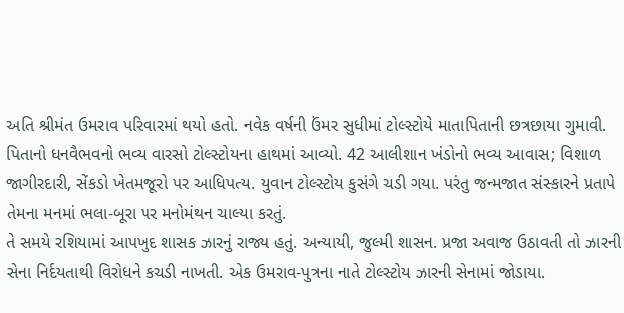અતિ શ્રીમંત ઉમરાવ પરિવારમાં થયો હતો. નવેક વર્ષની ઉંમર સુધીમાં ટોલ્સ્ટોયે માતાપિતાની છત્રછાયા ગુમાવી.
પિતાનો ધનવૈભવનો ભવ્ય વારસો ટોલ્સ્ટોયના હાથમાં આવ્યો. 42 આલીશાન ખંડોનો ભવ્ય આવાસ; વિશાળ જાગીરદારી, સેંકડો ખેતમજૂરો પર આધિપત્ય. યુવાન ટોલ્સ્ટોય કુસંગે ચડી ગયા. પરંતુ જન્મજાત સંસ્કારને પ્રતાપે તેમના મનમાં ભલા-બૂરા પર મનોમંથન ચાલ્યા કરતું.
તે સમયે રશિયામાં આપખુદ શાસક ઝારનું રાજ્ય હતું. અન્યાયી, જુલ્મી શાસન. પ્રજા અવાજ ઉઠાવતી તો ઝારની સેના નિર્દયતાથી વિરોધને કચડી નાખતી. એક ઉમરાવ-પુત્રના નાતે ટોલ્સ્ટોય ઝારની સેનામાં જોડાયા.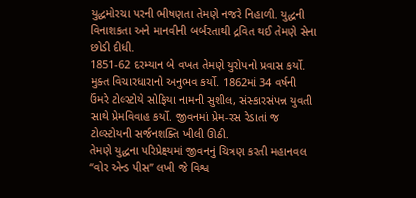યુદ્ધમોરચા પરની ભીષણતા તેમણે નજરે નિહાળી. યુદ્ધની વિનાશકતા અને માનવીની બર્બરતાથી દ્રવિત થઈ તેમણે સેના છોડી દીધી.
1851-62 દરમ્યાન બે વખત તેમણે યુરોપનો પ્રવાસ કર્યો. મુક્ત વિચારધારાનો અનુભવ કર્યો. 1862માં 34 વર્ષની ઉંમરે ટોલ્સ્ટોયે સોફિયા નામની સુશીલ, સંસ્કારસંપન્ન યુવતી સાથે પ્રેમવિવાહ કર્યો. જીવનમાં પ્રેમ-રસ રેડાતાં જ ટોલ્સ્ટોયની સર્જનશક્તિ ખીલી ઊઠી.
તેમણે યુદ્ધના પરિપ્રેક્ષ્યમાં જીવનનું ચિત્રણ કરતી મહાનવલ “વોર એન્ડ પીસ” લખી જે વિશ્વ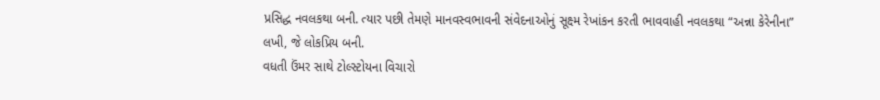પ્રસિદ્ધ નવલકથા બની. ત્યાર પછી તેમણે માનવસ્વભાવની સંવેદનાઓનું સૂક્ષ્મ રેખાંકન કરતી ભાવવાહી નવલકથા “અન્ના કેરેનીના” લખી, જે લોકપ્રિય બની.
વધતી ઉંમર સાથે ટોલ્સ્ટોયના વિચારો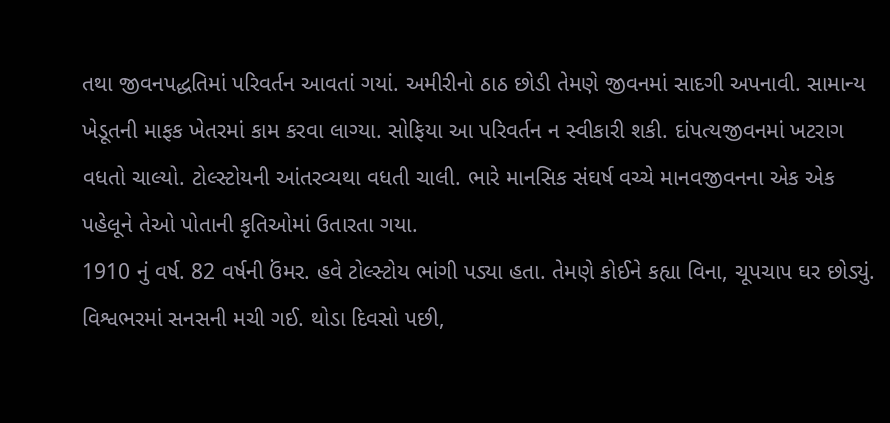તથા જીવનપદ્ધતિમાં પરિવર્તન આવતાં ગયાં. અમીરીનો ઠાઠ છોડી તેમણે જીવનમાં સાદગી અપનાવી. સામાન્ય ખેડૂતની માફક ખેતરમાં કામ કરવા લાગ્યા. સોફિયા આ પરિવર્તન ન સ્વીકારી શકી. દાંપત્યજીવનમાં ખટરાગ વધતો ચાલ્યો. ટોલ્સ્ટોયની આંતરવ્યથા વધતી ચાલી. ભારે માનસિક સંઘર્ષ વચ્ચે માનવજીવનના એક એક પહેલૂને તેઓ પોતાની કૃતિઓમાં ઉતારતા ગયા.
1910 નું વર્ષ. 82 વર્ષની ઉંમર. હવે ટોલ્સ્ટોય ભાંગી પડ્યા હતા. તેમણે કોઈને કહ્યા વિના, ચૂપચાપ ઘર છોડ્યું. વિશ્વભરમાં સનસની મચી ગઈ. થોડા દિવસો પછી,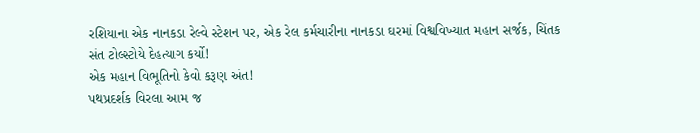રશિયાના એક નાનકડા રેલ્વે સ્ટેશન પર, એક રેલ કર્મચારીના નાનકડા ઘરમાં વિશ્વવિખ્યાત મહાન સર્જક, ચિંતક સંત ટોલ્સ્ટોયે દેહત્યાગ કર્યો!
એક મહાન વિભૂતિનો કેવો કરૂણ અંત!
પથપ્રદર્શક વિરલા આમ જ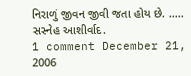નિરાળું જીવન જીવી જતા હોય છે. ….. સસ્નેહ આશીર્વાદ.
1 comment December 21, 2006